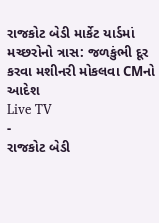રાજકોટ બેડી માર્કેટ યાર્ડમાં મચ્છરોનો ત્રાસ: જળકુંભી દૂર કરવા મશીનરી મોકલવા CMનો આદેશ
Live TV
-
રાજકોટ બેડી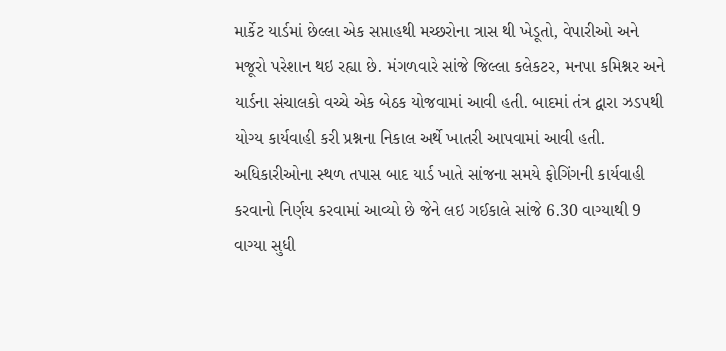માર્કેટ યાર્ડમાં છેલ્લા એક સપ્તાહથી મચ્છરોના ત્રાસ થી ખેડૂતો, વેપારીઓ અને મજૂરો પરેશાન થઇ રહ્યા છે. મંગળવારે સાંજે જિલ્લા કલેકટર, મનપા કમિશ્નર અને યાર્ડના સંચાલકો વચ્ચે એક બેઠક યોજવામાં આવી હતી. બાદમાં તંત્ર દ્વારા ઝડપથી યોગ્ય કાર્યવાહી કરી પ્રશ્નના નિકાલ અર્થે ખાતરી આપવામાં આવી હતી. અધિકારીઓના સ્થળ તપાસ બાદ યાર્ડ ખાતે સાંજના સમયે ફોગિંગની કાર્યવાહી કરવાનો નિર્ણય કરવામાં આવ્યો છે જેને લઇ ગઈકાલે સાંજે 6.30 વાગ્યાથી 9 વાગ્યા સુધી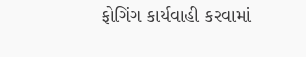ફોગિંગ કાર્યવાહી કરવામાં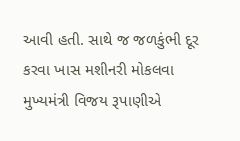આવી હતી. સાથે જ જળકુંભી દૂર કરવા ખાસ મશીનરી મોકલવા મુખ્યમંત્રી વિજય રૂપાણીએ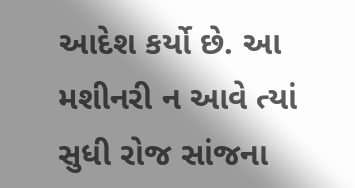આદેશ કર્યો છે. આ મશીનરી ન આવે ત્યાં સુધી રોજ સાંજના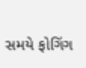સમયે ફોગિંગ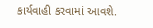કાર્યવાહી કરવામાં આવશે.